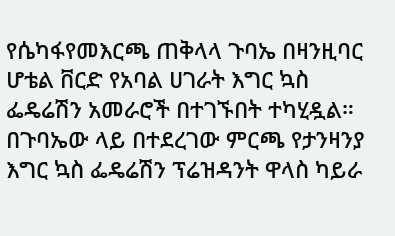የሴካፋየመእርጫ ጠቅላላ ጉባኤ በዛንዚባር ሆቴል ቨርድ የአባል ሀገራት እግር ኳስ ፌዴሬሽን አመራሮች በተገኙበት ተካሂዷል።
በጉባኤው ላይ በተደረገው ምርጫ የታንዛንያ እግር ኳስ ፌዴሬሽን ፕሬዝዳንት ዋላስ ካይራ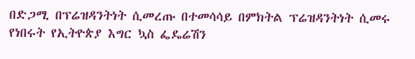በድጋሚ በፕሬዝዳንትነት ሲመረጡ በተመሳሳይ በምክትል ፕሬዝዳንትነት ሲመሩ የነበሩት የኢትዮጵያ እግር ኳስ ፌዴሬሽን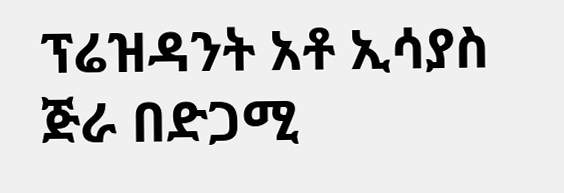ፕሬዝዳንት አቶ ኢሳያስ ጅራ በድጋሚ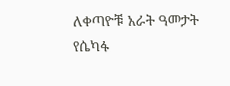ለቀጣዮቹ አራት ዓመታት የሴካፋ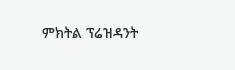ምክትል ፕሬዝዳንት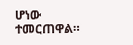ሆነው ተመርጠዋል።